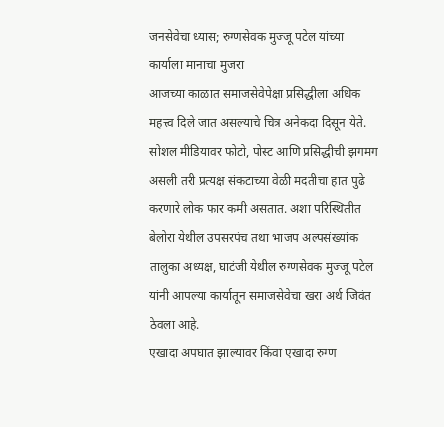जनसेवेचा ध्यास; रुग्णसेवक मुज्जू पटेल यांच्या कार्याला मानाचा मुजरा
आजच्या काळात समाजसेवेपेक्षा प्रसिद्धीला अधिक महत्त्व दिले जात असल्याचे चित्र अनेकदा दिसून येते. सोशल मीडियावर फोटो, पोस्ट आणि प्रसिद्धीची झगमग असली तरी प्रत्यक्ष संकटाच्या वेळी मदतीचा हात पुढे करणारे लोक फार कमी असतात. अशा परिस्थितीत बेलोरा येथील उपसरपंच तथा भाजप अल्पसंख्यांक तालुका अध्यक्ष, घाटंजी येथील रुग्णसेवक मुज्जू पटेल यांनी आपल्या कार्यातून समाजसेवेचा खरा अर्थ जिवंत ठेवला आहे.
एखादा अपघात झाल्यावर किंवा एखादा रुग्ण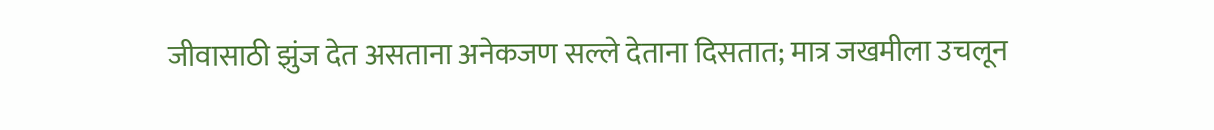जीवासाठी झुंज देत असताना अनेकजण सल्ले देताना दिसतात; मात्र जखमीला उचलून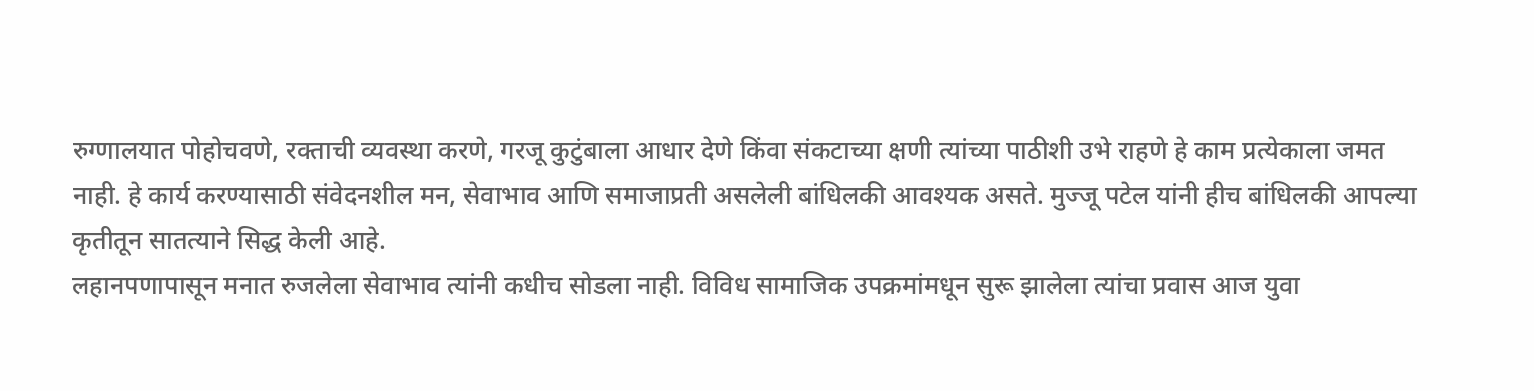रुग्णालयात पोहोचवणे, रक्ताची व्यवस्था करणे, गरजू कुटुंबाला आधार देणे किंवा संकटाच्या क्षणी त्यांच्या पाठीशी उभे राहणे हे काम प्रत्येकाला जमत नाही. हे कार्य करण्यासाठी संवेदनशील मन, सेवाभाव आणि समाजाप्रती असलेली बांधिलकी आवश्यक असते. मुज्जू पटेल यांनी हीच बांधिलकी आपल्या कृतीतून सातत्याने सिद्ध केली आहे.
लहानपणापासून मनात रुजलेला सेवाभाव त्यांनी कधीच सोडला नाही. विविध सामाजिक उपक्रमांमधून सुरू झालेला त्यांचा प्रवास आज युवा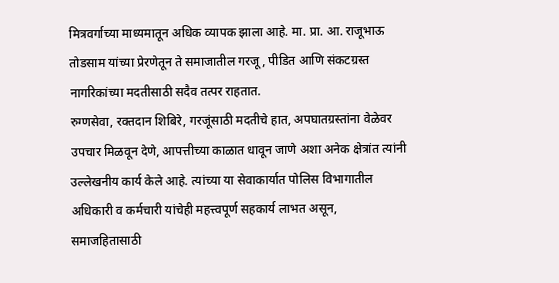मित्रवर्गाच्या माध्यमातून अधिक व्यापक झाला आहे. मा. प्रा. आ. राजूभाऊ तोडसाम यांच्या प्रेरणेतून ते समाजातील गरजू, पीडित आणि संकटग्रस्त नागरिकांच्या मदतीसाठी सदैव तत्पर राहतात.
रुग्णसेवा, रक्तदान शिबिरे, गरजूंसाठी मदतीचे हात, अपघातग्रस्तांना वेळेवर उपचार मिळवून देणे, आपत्तीच्या काळात धावून जाणे अशा अनेक क्षेत्रांत त्यांनी उल्लेखनीय कार्य केले आहे. त्यांच्या या सेवाकार्यात पोलिस विभागातील अधिकारी व कर्मचारी यांचेही महत्त्वपूर्ण सहकार्य लाभत असून, समाजहितासाठी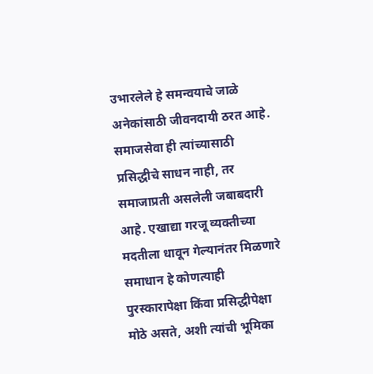उभारलेले हे समन्वयाचे जाळे अनेकांसाठी जीवनदायी ठरत आहे.
समाजसेवा ही त्यांच्यासाठी प्रसिद्धीचे साधन नाही, तर समाजाप्रती असलेली जबाबदारी आहे. एखाद्या गरजू व्यक्तीच्या मदतीला धावून गेल्यानंतर मिळणारे समाधान हे कोणत्याही पुरस्कारापेक्षा किंवा प्रसिद्धीपेक्षा मोठे असते, अशी त्यांची भूमिका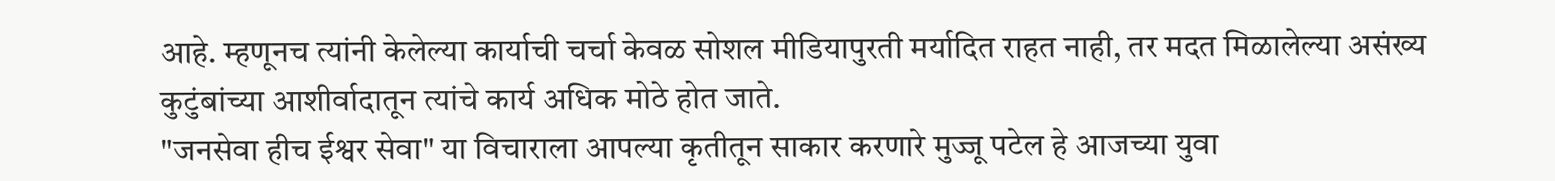आहे. म्हणूनच त्यांनी केलेल्या कार्याची चर्चा केवळ सोशल मीडियापुरती मर्यादित राहत नाही, तर मदत मिळालेल्या असंख्य कुटुंबांच्या आशीर्वादातून त्यांचे कार्य अधिक मोठे होत जाते.
"जनसेवा हीच ईश्वर सेवा" या विचाराला आपल्या कृतीतून साकार करणारे मुज्जू पटेल हे आजच्या युवा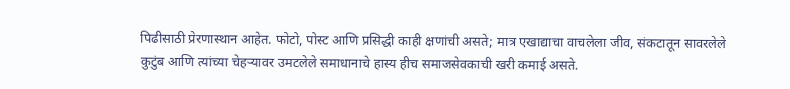पिढीसाठी प्रेरणास्थान आहेत. फोटो, पोस्ट आणि प्रसिद्धी काही क्षणांची असते; मात्र एखाद्याचा वाचलेला जीव, संकटातून सावरलेले कुटुंब आणि त्यांच्या चेहऱ्यावर उमटलेले समाधानाचे हास्य हीच समाजसेवकाची खरी कमाई असते.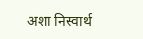अशा निस्वार्थ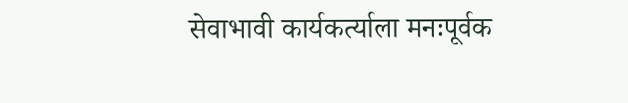सेवाभावी कार्यकर्त्याला मनःपूर्वक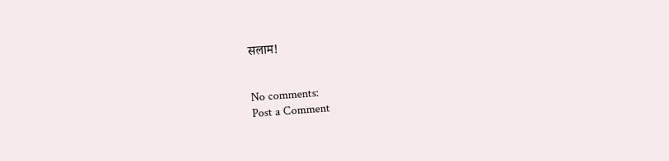सलाम!


No comments:
Post a Comment